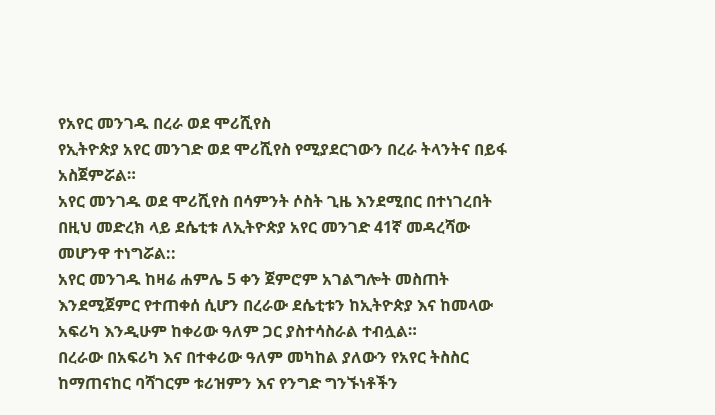የአየር መንገዱ በረራ ወደ ሞሪሺየስ
የኢትዮጵያ አየር መንገድ ወደ ሞሪሺየስ የሚያደርገውን በረራ ትላንትና በይፋ አስጀምሯል።
አየር መንገዱ ወደ ሞሪሺየስ በሳምንት ሶስት ጊዜ እንደሚበር በተነገረበት በዚህ መድረክ ላይ ደሴቲቱ ለኢትዮጵያ አየር መንገድ 41ኛ መዳረሻው መሆንዋ ተነግሯል::
አየር መንገዱ ከዛሬ ሐምሌ 5 ቀን ጀምሮም አገልግሎት መስጠት እንደሚጀምር የተጠቀሰ ሲሆን በረራው ደሴቲቱን ከኢትዮጵያ እና ከመላው አፍሪካ እንዲሁም ከቀሪው ዓለም ጋር ያስተሳስራል ተብሏል።
በረራው በአፍሪካ እና በተቀሪው ዓለም መካከል ያለውን የአየር ትስስር ከማጠናከር ባሻገርም ቱሪዝምን እና የንግድ ግንኙነቶችን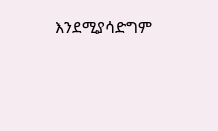እንደሚያሳድግም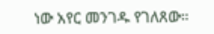ነው አየር መንገዱ የገለጸው።